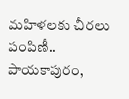మహిళలకు చీరలు పంపిణీ..
పాయకాపురం,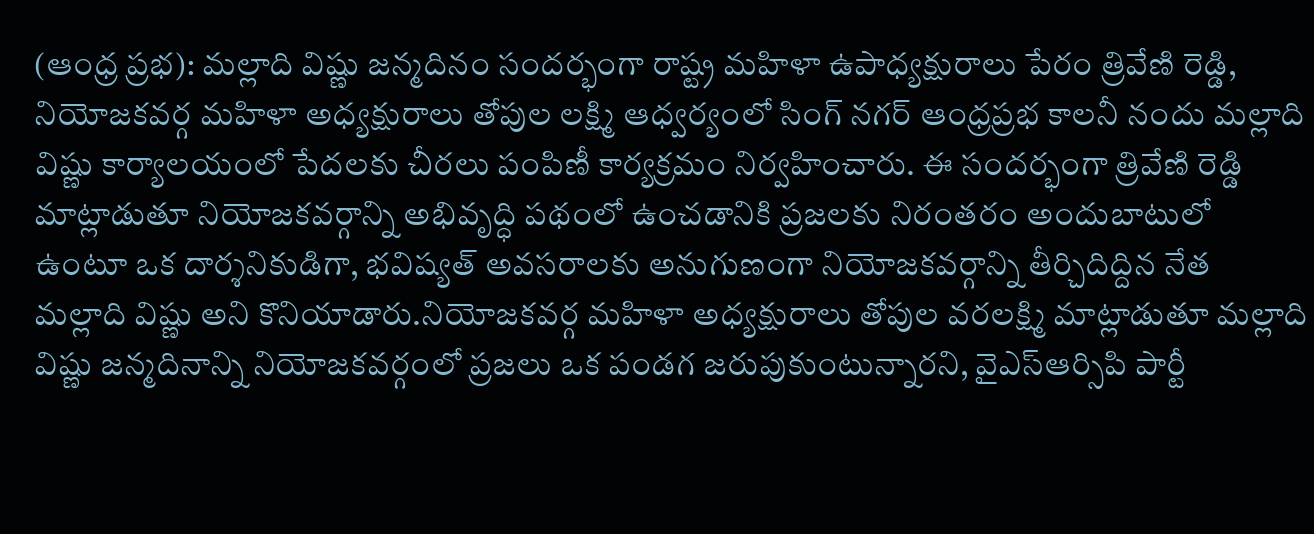(ఆంధ్ర ప్రభ): మల్లాది విష్ణు జన్మదినం సందర్భంగా రాష్ట్ర మహిళా ఉపాధ్యక్షురాలు పేరం త్రివేణి రెడ్డి, నియోజకవర్గ మహిళా అధ్యక్షురాలు తోపుల లక్ష్మి ఆధ్వర్యంలో సింగ్ నగర్ ఆంధ్రప్రభ కాలనీ నందు మల్లాది విష్ణు కార్యాలయంలో పేదలకు చీరలు పంపిణీ కార్యక్రమం నిర్వహించారు. ఈ సందర్భంగా త్రివేణి రెడ్డి మాట్లాడుతూ నియోజకవర్గాన్ని అభివృద్ధి పథంలో ఉంచడానికి ప్రజలకు నిరంతరం అందుబాటులో ఉంటూ ఒక దార్శనికుడిగా, భవిష్యత్ అవసరాలకు అనుగుణంగా నియోజకవర్గాన్ని తీర్చిదిద్దిన నేత మల్లాది విష్ణు అని కొనియాడారు.నియోజకవర్గ మహిళా అధ్యక్షురాలు తోపుల వరలక్ష్మి మాట్లాడుతూ మల్లాది విష్ణు జన్మదినాన్ని నియోజకవర్గంలో ప్రజలు ఒక పండగ జరుపుకుంటున్నారని, వైఎస్ఆర్సిపి పార్టీ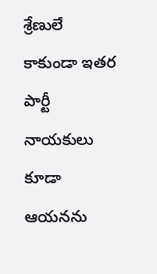శ్రేణులే కాకుండా ఇతర పార్టీ నాయకులు కూడా ఆయనను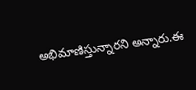అభిమాణిస్తున్నారని అన్నారు.ఈ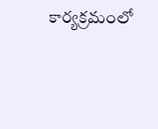కార్యక్రమంలో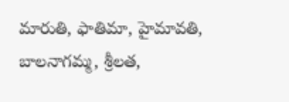మారుతి, ఫాతిమా, హైమావతి, బాలనాగమ్మ, శ్రీలత,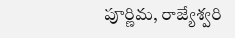పూర్ణిమ, రాజ్యేశ్వరి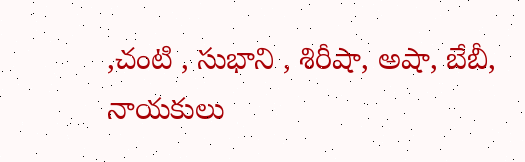,చంటి , సుభాని , శిరీషా, అషా, బేబీ, నాయకులు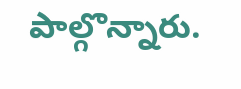పాల్గొన్నారు.